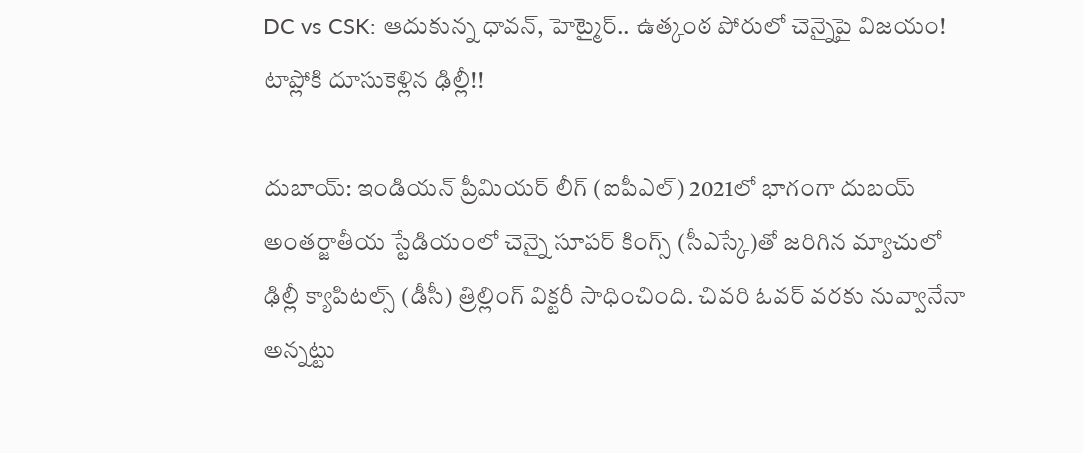DC vs CSK: ఆదుకున్న ధావన్, హెట్మైర్.. ఉత్కంఠ పోరులో చెన్నైపై విజయం! టాప్లోకి దూసుకెళ్లిన ఢిల్లీ!!

దుబాయ్: ఇండియన్ ప్రీమియర్ లీగ్ (ఐపీఎల్) 2021లో భాగంగా దుబయ్ అంతర్జాతీయ స్టేడియంలో చెన్నై సూపర్ కింగ్స్ (సీఎస్కే)తో జరిగిన మ్యాచులో ఢిల్లీ క్యాపిటల్స్ (డీసీ) త్రిల్లింగ్ విక్టరీ సాధించింది. చివరి ఓవర్ వరకు నువ్వానేనా అన్నట్టు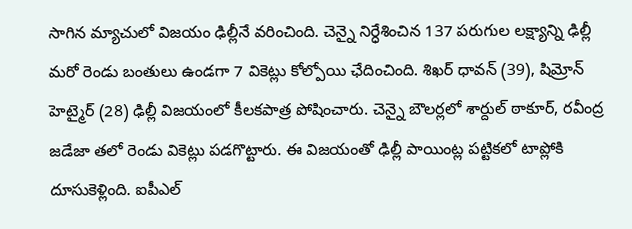సాగిన మ్యాచులో విజయం ఢిల్లీనే వరించింది. చెన్నై నిర్ధేశించిన 137 పరుగుల లక్ష్యాన్ని ఢిల్లీ మరో రెండు బంతులు ఉండగా 7 వికెట్లు కోల్పోయి ఛేదించింది. శిఖర్ ధావన్ (39), షిమ్రోన్ హెట్మైర్ (28) ఢిల్లీ విజయంలో కీలకపాత్ర పోషించారు. చెన్నై బౌలర్లలో శార్దుల్ ఠాకూర్, రవీంద్ర జడేజా తలో రెండు వికెట్లు పడగొట్టారు. ఈ విజయంతో ఢిల్లీ పాయింట్ల పట్టికలో టాప్లోకి దూసుకెళ్లింది. ఐపీఎల్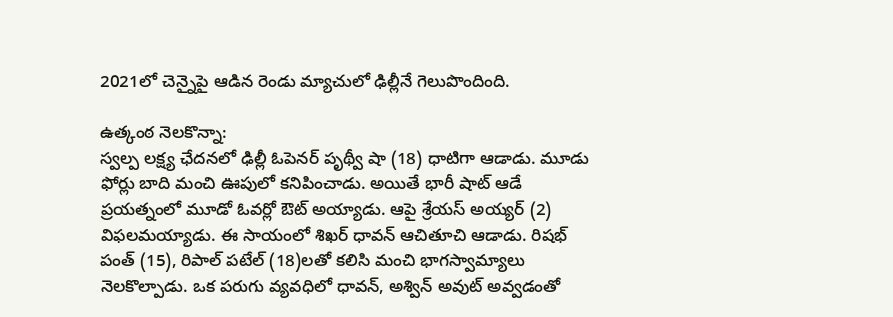2021లో చెన్నైపై ఆడిన రెండు మ్యాచులో ఢిల్లీనే గెలుపొందింది.

ఉత్కంఠ నెలకొన్నా:
స్వల్ప లక్ష్య ఛేదనలో ఢిల్లీ ఓపెనర్ పృథ్వీ షా (18) ధాటిగా ఆడాడు. మూడు ఫోర్లు బాది మంచి ఊపులో కనిపించాడు. అయితే భారీ షాట్ ఆడే ప్రయత్నంలో మూడో ఓవర్లో ఔట్ అయ్యాడు. ఆపై శ్రేయస్ అయ్యర్ (2) విఫలమయ్యాడు. ఈ సాయంలో శిఖర్ ధావన్ ఆచితూచి ఆడాడు. రిషభ్ పంత్ (15), రిపాల్ పటేల్ (18)లతో కలిసి మంచి భాగస్వామ్యాలు నెలకొల్పాడు. ఒక పరుగు వ్యవధిలో ధావన్, అశ్విన్ అవుట్ అవ్వడంతో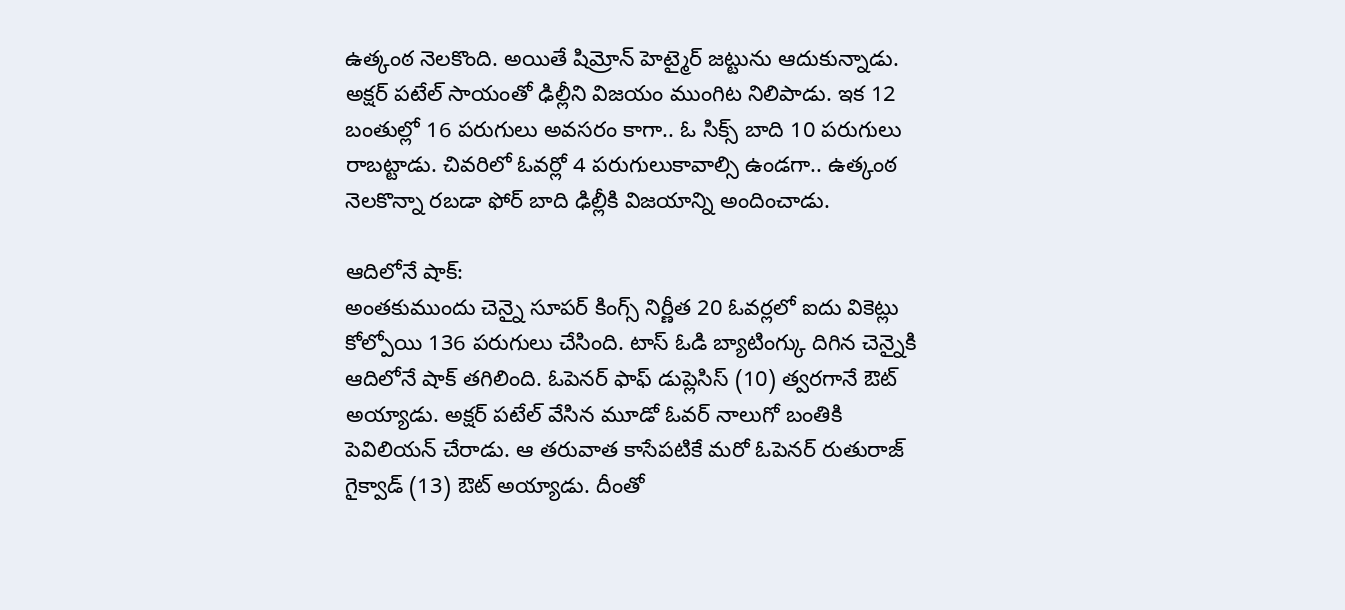ఉత్కంఠ నెలకొంది. అయితే షిమ్రోన్ హెట్మైర్ జట్టును ఆదుకున్నాడు. అక్షర్ పటేల్ సాయంతో ఢిల్లీని విజయం ముంగిట నిలిపాడు. ఇక 12 బంతుల్లో 16 పరుగులు అవసరం కాగా.. ఓ సిక్స్ బాది 10 పరుగులు రాబట్టాడు. చివరిలో ఓవర్లో 4 పరుగులుకావాల్సి ఉండగా.. ఉత్కంఠ నెలకొన్నా రబడా ఫోర్ బాది ఢిల్లీకి విజయాన్ని అందించాడు.

ఆదిలోనే షాక్:
అంతకుముందు చెన్నై సూపర్ కింగ్స్ నిర్ణీత 20 ఓవర్లలో ఐదు వికెట్లు కోల్పోయి 136 పరుగులు చేసింది. టాస్ ఓడి బ్యాటింగ్కు దిగిన చెన్నైకి ఆదిలోనే షాక్ తగిలింది. ఓపెనర్ ఫాఫ్ డుప్లెసిస్ (10) త్వరగానే ఔట్ అయ్యాడు. అక్షర్ పటేల్ వేసిన మూడో ఓవర్ నాలుగో బంతికి పెవిలియన్ చేరాడు. ఆ తరువాత కాసేపటికే మరో ఓపెనర్ రుతురాజ్ గైక్వాడ్ (13) ఔట్ అయ్యాడు. దీంతో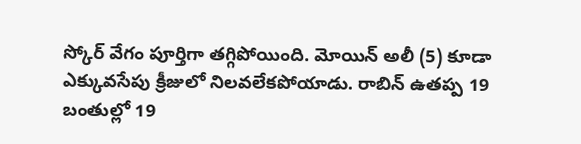స్కోర్ వేగం పూర్తిగా తగ్గిపోయింది. మోయిన్ అలీ (5) కూడా ఎక్కువసేపు క్రీజులో నిలవలేకపోయాడు. రాబిన్ ఉతప్ప 19 బంతుల్లో 19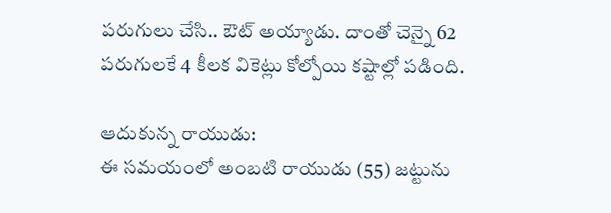పరుగులు చేసి.. ఔట్ అయ్యాడు. దాంతో చెన్నై 62 పరుగులకే 4 కీలక వికెట్లు కోల్పోయి కష్టాల్లో పడింది.

ఆదుకున్న రాయుడు:
ఈ సమయంలో అంబటి రాయుడు (55) జట్టును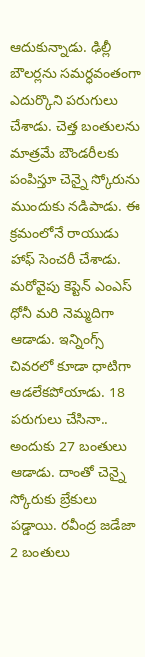ఆదుకున్నాడు. ఢిల్లీ బౌలర్లను సమర్ధవంతంగా ఎదుర్కొని పరుగులు చేశాడు. చెత్త బంతులను మాత్రమే బౌండరీలకు పంపిస్తూ చెన్నై స్కోరును ముందుకు నడిపాడు. ఈ క్రమంలోనే రాయుడు హాఫ్ సెంచరీ చేశాడు. మరోవైపు కెప్టెన్ ఎంఎస్ ధోనీ మరి నెమ్మదిగా ఆడాడు. ఇన్నింగ్స్ చివరలో కూడా ధాటిగా ఆడలేకపోయాడు. 18 పరుగులు చేసినా.. అందుకు 27 బంతులు ఆడాడు. దాంతో చెన్నై స్కోరుకు బ్రేకులు పడ్డాయి. రవీంద్ర జడేజా 2 బంతులు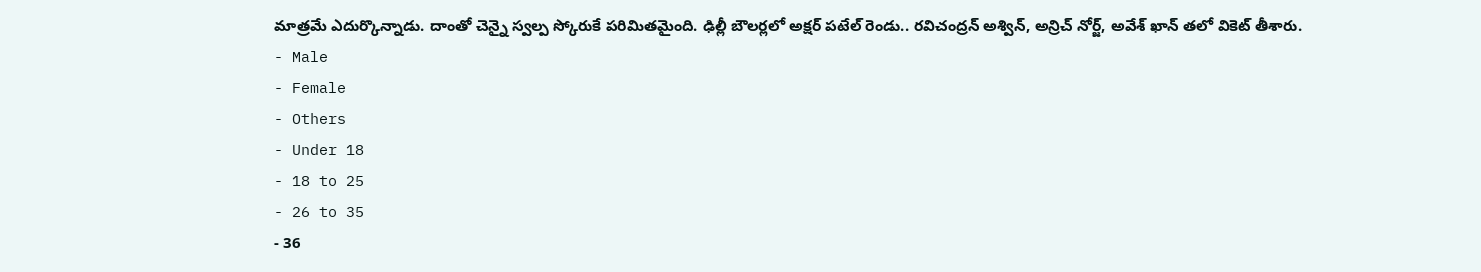మాత్రమే ఎదుర్కొన్నాడు. దాంతో చెన్నై స్వల్ప స్కోరుకే పరిమితమైంది. ఢిల్లీ బౌలర్లలో అక్షర్ పటేల్ రెండు.. రవిచంద్రన్ అశ్విన్, అన్రిచ్ నోర్జ్, అవేశ్ ఖాన్ తలో వికెట్ తీశారు.
- Male
- Female
- Others
- Under 18
- 18 to 25
- 26 to 35
- 36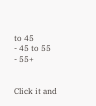to 45
- 45 to 55
- 55+


Click it and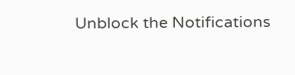Unblock the Notifications